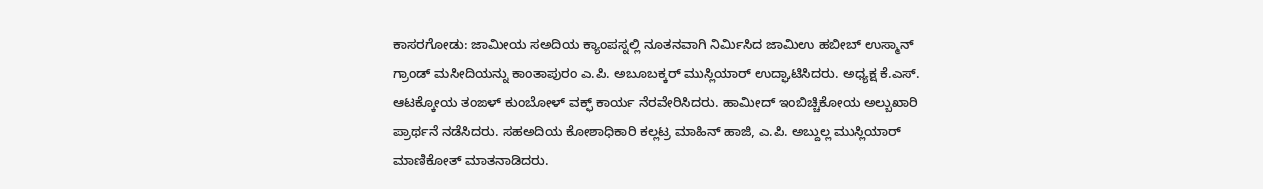ಕಾಸರಗೋಡು: ಜಾಮೀಯ ಸಅದಿಯ ಕ್ಯಾಂಪಸ್ನಲ್ಲಿ ನೂತನವಾಗಿ ನಿರ್ಮಿಸಿದ ಜಾಮಿಉ ಹಬೀಬ್ ಉಸ್ಮಾನ್ ಗ್ರಾಂಡ್ ಮಸೀದಿಯನ್ನು ಕಾಂತಾಪುರಂ ಎ.ಪಿ. ಅಬೂಬಕ್ಕರ್ ಮುಸ್ಲಿಯಾರ್ ಉದ್ಘಾಟಿಸಿದರು. ಅಧ್ಯಕ್ಷ ಕೆ.ಎಸ್. ಆಟಕ್ಕೋಯ ತಂಙಳ್ ಕುಂಬೋಳ್ ವಕ್ಫ್ ಕಾರ್ಯ ನೆರವೇರಿಸಿದರು. ಹಾಮೀದ್ ಇಂಬಿಚ್ಚಿಕೋಯ ಅಲ್ಬುಖಾರಿ ಪ್ರಾರ್ಥನೆ ನಡೆಸಿದರು. ಸಹಅದಿಯ ಕೋಶಾಧಿಕಾರಿ ಕಲ್ಲಟ್ರ ಮಾಹಿನ್ ಹಾಜಿ, ಎ.ಪಿ. ಅಬ್ದುಲ್ಲ ಮುಸ್ಲಿಯಾರ್ ಮಾಣಿಕೋತ್ ಮಾತನಾಡಿದರು.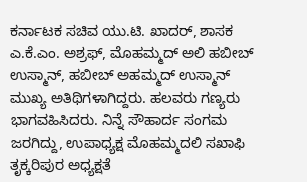ಕರ್ನಾಟಕ ಸಚಿವ ಯು.ಟಿ. ಖಾದರ್, ಶಾಸಕ ಎ.ಕೆ.ಎಂ. ಅಶ್ರಫ್, ಮೊಹಮ್ಮದ್ ಅಲಿ ಹಬೀಬ್ ಉಸ್ಮಾನ್, ಹಬೀಬ್ ಅಹಮ್ಮದ್ ಉಸ್ಮಾನ್ ಮುಖ್ಯ ಅತಿಥಿಗಳಾಗಿದ್ದರು. ಹಲವರು ಗಣ್ಯರು ಭಾಗವಹಿಸಿದರು. ನಿನ್ನೆ ಸೌಹಾರ್ದ ಸಂಗಮ ಜರಗಿದ್ದು, ಉಪಾಧ್ಯಕ್ಷ ಮೊಹಮ್ಮದಲಿ ಸಖಾಫಿ ತೃಕ್ಕರಿಪುರ ಅಧ್ಯಕ್ಷತೆ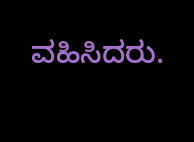ವಹಿಸಿದರು.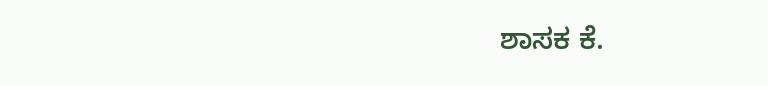ಶಾಸಕ ಕೆ.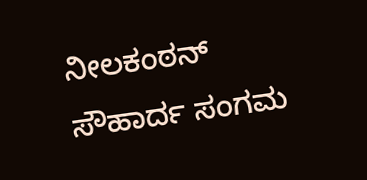ನೀಲಕಂಠನ್ ಸೌಹಾರ್ದ ಸಂಗಮ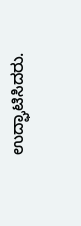ಉದ್ಘಾಟಿಸಿದರು.